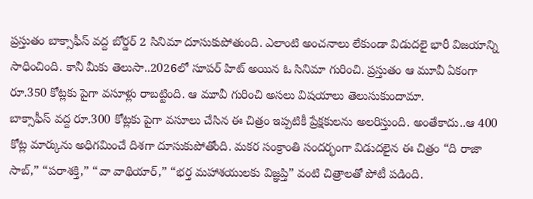ప్రస్తుతం బాక్సాఫీస్ వద్ద బోర్డర్ 2 సినిమా దూసుకుపోతుంది. ఎలాంటి అంచనాలు లేకుండా విడుదలై భారీ విజయాన్ని సాధించింది. కానీ మీకు తెలుసా..2026లో సూపర్ హిట్ అయిన ఓ సినిమా గురించి. ప్రస్తుతం ఆ మూవీ ఏకంగా రూ.350 కోట్లకు పైగా వసూళ్లు రాబట్టింది. ఆ మూవీ గురించి అసలు విషయాలు తెలుసుకుందామా.
బాక్సాఫీస్ వద్ద రూ.300 కోట్లకు పైగా వసూలు చేసిన ఈ చిత్రం ఇప్పటికీ ప్రేక్షకులను అలరిస్తుంది. అంతేకాదు..ఆ 400 కోట్ల మార్కును అధిగమించే దిశగా దూసుకుపోతోంది. మకర సంక్రాంతి సందర్భంగా విడుదలైన ఈ చిత్రం “ది రాజా సాబ్,” “పరాశక్తి,” “వా వాథియార్,” “భర్త మహాశయులకు విజ్ఞప్తి” వంటి చిత్రాలతో పోటీ పడింది.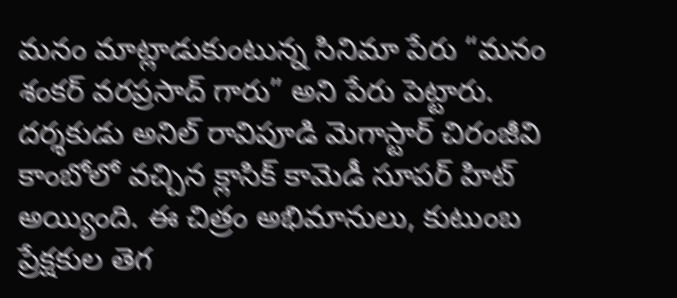మనం మాట్లాడుకుంటున్న సినిమా పేరు “మనం శంకర్ వరప్రసాద్ గారు” అని పేరు పెట్టారు. దర్శకుడు అనిల్ రావిపూడి మెగాస్టార్ చిరంజీవి కాంబోలో వచ్చిన క్లాసిక్ కామెడీ సూపర్ హిట్ అయ్యింది. ఈ చిత్రం అభిమానులు, కుటుంబ ప్రేక్షకుల తెగ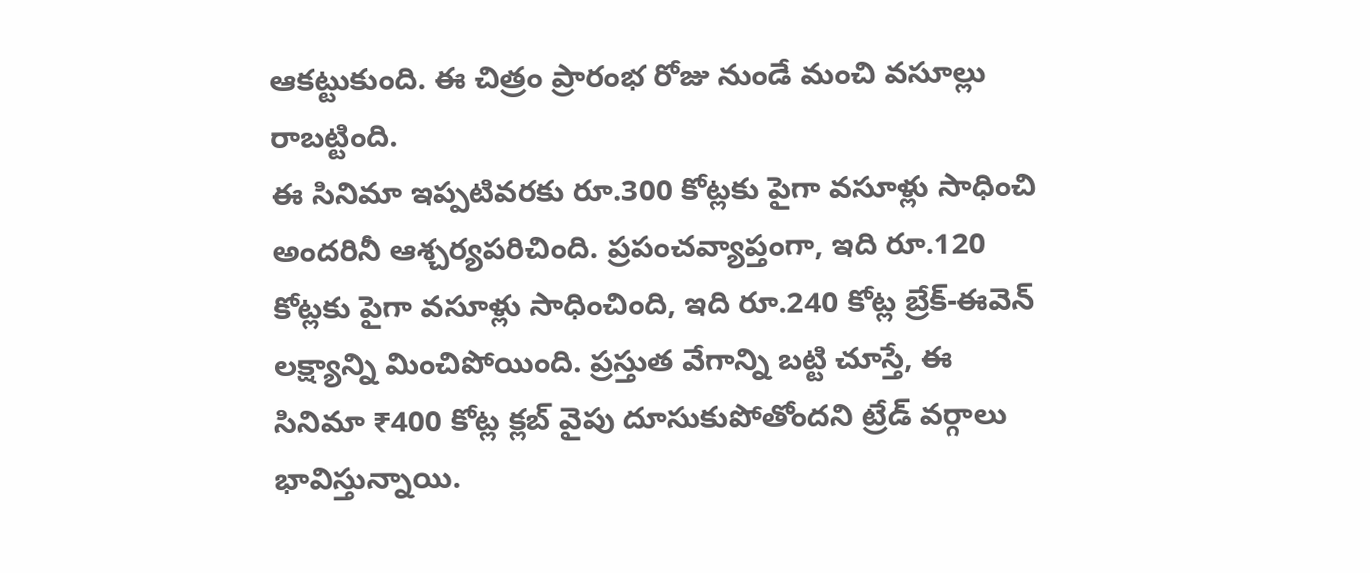ఆకట్టుకుంది. ఈ చిత్రం ప్రారంభ రోజు నుండే మంచి వసూల్లు రాబట్టింది.
ఈ సినిమా ఇప్పటివరకు రూ.300 కోట్లకు పైగా వసూళ్లు సాధించి అందరినీ ఆశ్చర్యపరిచింది. ప్రపంచవ్యాప్తంగా, ఇది రూ.120 కోట్లకు పైగా వసూళ్లు సాధించింది, ఇది రూ.240 కోట్ల బ్రేక్-ఈవెన్ లక్ష్యాన్ని మించిపోయింది. ప్రస్తుత వేగాన్ని బట్టి చూస్తే, ఈ సినిమా ₹400 కోట్ల క్లబ్ వైపు దూసుకుపోతోందని ట్రేడ్ వర్గాలు భావిస్తున్నాయి.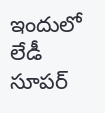ఇందులో లేడీ సూపర్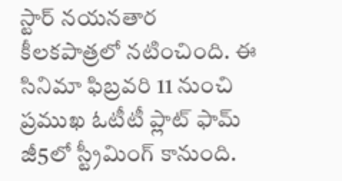స్టార్ నయనతార కీలకపాత్రలో నటించింది. ఈ సినిమా ఫిబ్రవరి 11 నుంచి ప్రముఖ ఓటీటీ ప్లాట్ ఫామ్ జీ5లో స్ట్రీమింగ్ కానుంది.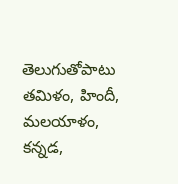తెలుగుతోపాటు తమిళం, హిందీ, మలయాళం, కన్నడ,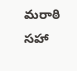మరాఠి సహా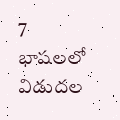7 భాషలలో విడుదల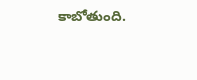కాబోతుంది.